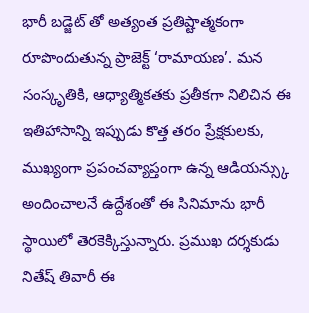భారీ బడ్జెట్ తో అత్యంత ప్రతిష్టాత్మకంగా రూపొందుతున్న ప్రాజెక్ట్ ‘రామాయణ’. మన సంస్కృతికి, ఆధ్యాత్మికతకు ప్రతీకగా నిలిచిన ఈ ఇతిహాసాన్ని ఇప్పుడు కొత్త తరం ప్రేక్షకులకు, ముఖ్యంగా ప్రపంచవ్యాప్తంగా ఉన్న ఆడియన్స్కు అందించాలనే ఉద్దేశంతో ఈ సినిమాను భారీ స్థాయిలో తెరకెక్కిస్తున్నారు. ప్రముఖ దర్శకుడు నితేష్ తివారీ ఈ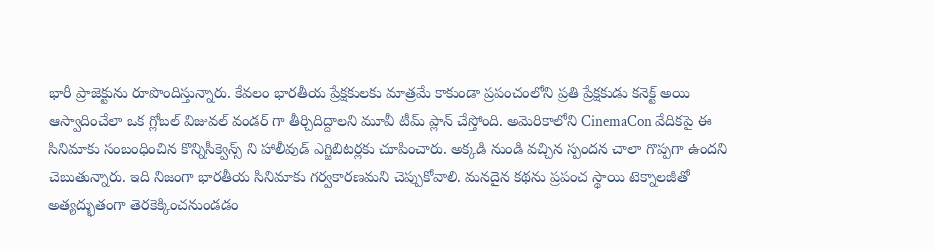భారీ ప్రాజెక్టును రూపొందిస్తున్నారు. కేవలం భారతీయ ప్రేక్షకులకు మాత్రమే కాకుండా ప్రపంచంలోని ప్రతి ప్రేక్షకుడు కనెక్ట్ అయి ఆస్వాదించేలా ఒక గ్లోబల్ విజువల్ వండర్ గా తీర్చిదిద్దాలని మూవీ టీమ్ ప్లాన్ చేస్తోంది. అమెరికాలోని CinemaCon వేదికపై ఈ సినిమాకు సంబంధించిన కొన్నిసీక్వెన్స్ ని హాలీవుడ్ ఎగ్జిబిటర్లకు చూపించారు. అక్కడి నుండి వచ్చిన స్పందన చాలా గొప్పగా ఉందని చెబుతున్నారు. ఇది నిజంగా భారతీయ సినిమాకు గర్వకారణమని చెప్పుకోవాలి. మనదైన కథను ప్రపంచ స్థాయి టెక్నాలజీతో అత్యద్భుతంగా తెరకెక్కించనుండడం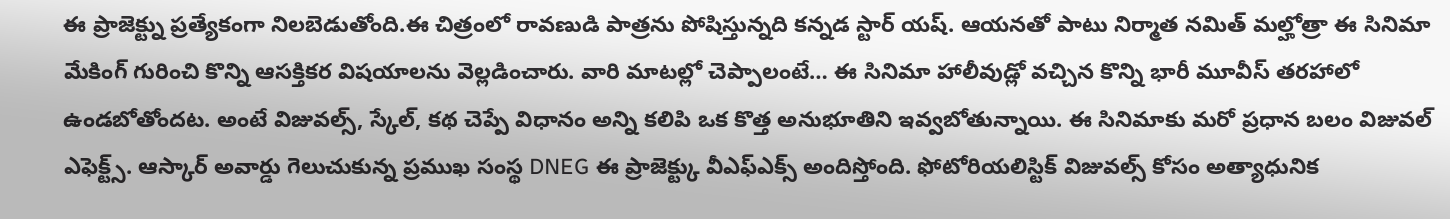ఈ ప్రాజెక్ట్ను ప్రత్యేకంగా నిలబెడుతోంది.ఈ చిత్రంలో రావణుడి పాత్రను పోషిస్తున్నది కన్నడ స్టార్ యష్. ఆయనతో పాటు నిర్మాత నమిత్ మల్హోత్రా ఈ సినిమా మేకింగ్ గురించి కొన్ని ఆసక్తికర విషయాలను వెల్లడించారు. వారి మాటల్లో చెప్పాలంటే… ఈ సినిమా హాలీవుడ్లో వచ్చిన కొన్ని భారీ మూవీస్ తరహాలో ఉండబోతోందట. అంటే విజువల్స్, స్కేల్, కథ చెప్పే విధానం అన్ని కలిపి ఒక కొత్త అనుభూతిని ఇవ్వబోతున్నాయి. ఈ సినిమాకు మరో ప్రధాన బలం విజువల్ ఎఫెక్ట్స్. ఆస్కార్ అవార్డు గెలుచుకున్న ప్రముఖ సంస్థ DNEG ఈ ప్రాజెక్ట్కు వీఎఫ్ఎక్స్ అందిస్తోంది. ఫోటోరియలిస్టిక్ విజువల్స్ కోసం అత్యాధునిక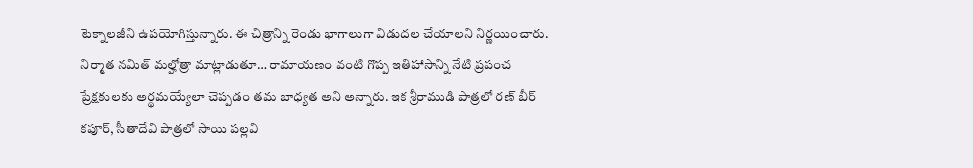టెక్నాలజీని ఉపయోగిస్తున్నారు. ఈ చిత్రాన్ని రెండు భాగాలుగా విడుదల చేయాలని నిర్ణయించారు. నిర్మాత నమిత్ మల్హోత్రా మాట్లాడుతూ… రామాయణం వంటి గొప్ప ఇతిహాసాన్ని నేటి ప్రపంచ ప్రేక్షకులకు అర్థమయ్యేలా చెప్పడం తమ బాధ్యత అని అన్నారు. ఇక శ్రీరాముడి పాత్రలో రణ్ బీర్ కపూర్, సీతాదేవి పాత్రలో సాయి పల్లవి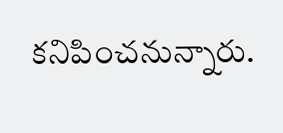కనిపించనున్నారు.